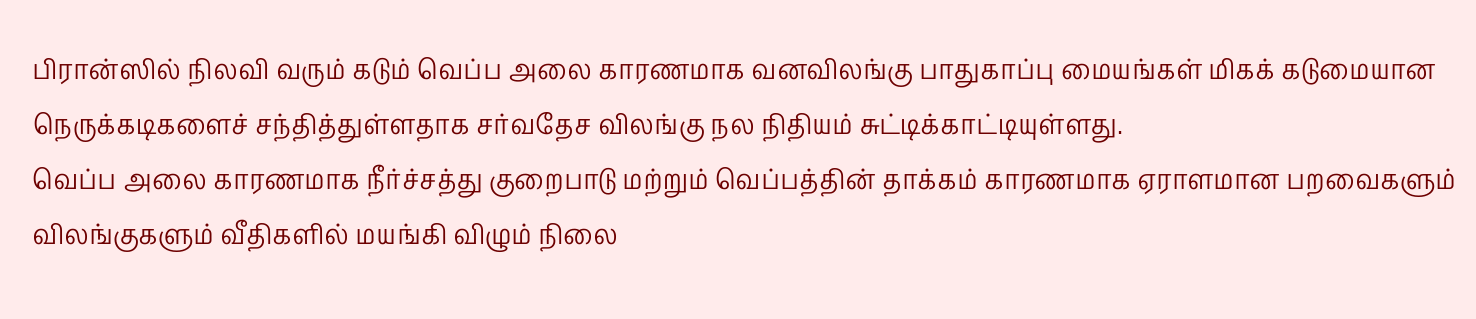பிரான்ஸில் நிலவி வரும் கடும் வெப்ப அலை காரணமாக வனவிலங்கு பாதுகாப்பு மையங்கள் மிகக் கடுமையான நெருக்கடிகளைச் சந்தித்துள்ளதாக சர்வதேச விலங்கு நல நிதியம் சுட்டிக்காட்டியுள்ளது.
வெப்ப அலை காரணமாக நீர்ச்சத்து குறைபாடு மற்றும் வெப்பத்தின் தாக்கம் காரணமாக ஏராளமான பறவைகளும் விலங்குகளும் வீதிகளில் மயங்கி விழும் நிலை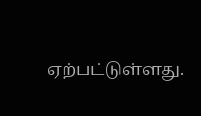ஏற்பட்டுள்ளது.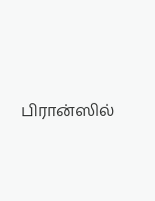பிரான்ஸில்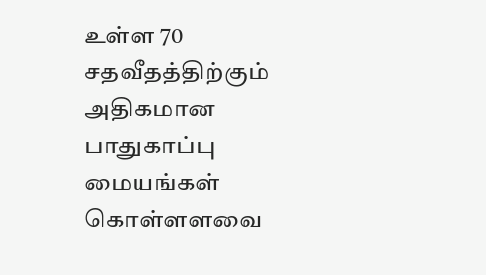உள்ள 70 சதவீதத்திற்கும் அதிகமான பாதுகாப்பு மையங்கள் கொள்ளளவை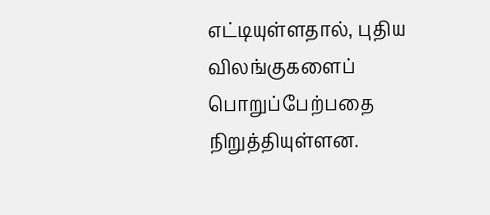எட்டியுள்ளதால், புதிய விலங்குகளைப் பொறுப்பேற்பதை நிறுத்தியுள்ளன.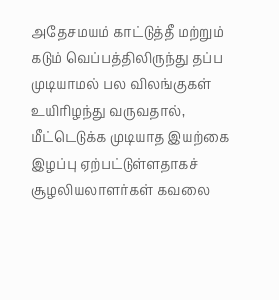அதேசமயம் காட்டுத்தீ மற்றும் கடும் வெப்பத்திலிருந்து தப்ப முடியாமல் பல விலங்குகள் உயிரிழந்து வருவதால், மீட்டெடுக்க முடியாத இயற்கை இழப்பு ஏற்பட்டுள்ளதாகச் சூழலியலாளர்கள் கவலை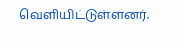வெளியிட்டுள்ளனர்.